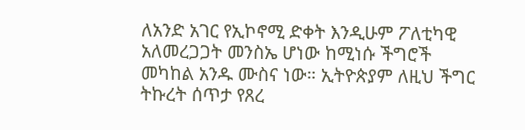ለአንድ አገር የኢኮኖሚ ድቀት እንዲሁም ፖለቲካዊ አለመረጋጋት መንስኤ ሆነው ከሚነሱ ችግሮች መካከል አንዱ ሙስና ነው። ኢትዮጵያም ለዚህ ችግር ትኩረት ሰጥታ የጸረ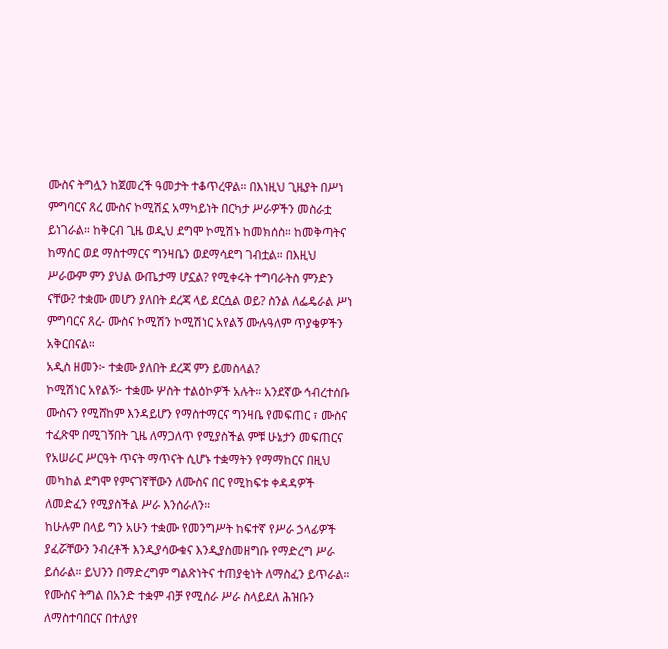ሙስና ትግሏን ከጀመረች ዓመታት ተቆጥረዋል። በእነዚህ ጊዜያት በሥነ ምግባርና ጸረ ሙስና ኮሚሽኗ አማካይነት በርካታ ሥራዎችን መስራቷ ይነገራል። ከቅርብ ጊዜ ወዲህ ደግሞ ኮሚሽኑ ከመክሰስ። ከመቅጣትና ከማሰር ወደ ማስተማርና ግንዛቤን ወደማሳደግ ገብቷል። በእዚህ ሥራውም ምን ያህል ውጤታማ ሆኗል? የሚቀሩት ተግባራትስ ምንድን ናቸው? ተቋሙ መሆን ያለበት ደረጃ ላይ ደርሷል ወይ? ስንል ለፌዴራል ሥነ ምግባርና ጸረ- ሙስና ኮሚሽን ኮሚሽነር አየልኝ ሙሉዓለም ጥያቄዎችን አቅርበናል።
አዲስ ዘመን፦ ተቋሙ ያለበት ደረጃ ምን ይመስላል?
ኮሚሽነር አየልኝ፦ ተቋሙ ሦስት ተልዕኮዎች አሉት። አንደኛው ኅብረተሰቡ ሙስናን የሚሸከም እንዳይሆን የማስተማርና ግንዛቤ የመፍጠር ፣ ሙስና ተፈጽሞ በሚገኝበት ጊዜ ለማጋለጥ የሚያስችል ምቹ ሁኔታን መፍጠርና የአሠራር ሥርዓት ጥናት ማጥናት ሲሆኑ ተቋማትን የማማከርና በዚህ መካከል ደግሞ የምናገኛቸውን ለሙስና በር የሚከፍቱ ቀዳዳዎች ለመድፈን የሚያስችል ሥራ እንሰራለን።
ከሁሉም በላይ ግን አሁን ተቋሙ የመንግሥት ከፍተኛ የሥራ ኃላፊዎች ያፈሯቸውን ንብረቶች እንዲያሳውቁና እንዲያስመዘግቡ የማድረግ ሥራ ይሰራል። ይህንን በማድረግም ግልጽነትና ተጠያቂነት ለማስፈን ይጥራል።
የሙስና ትግል በአንድ ተቋም ብቻ የሚሰራ ሥራ ስላይደለ ሕዝቡን ለማስተባበርና በተለያየ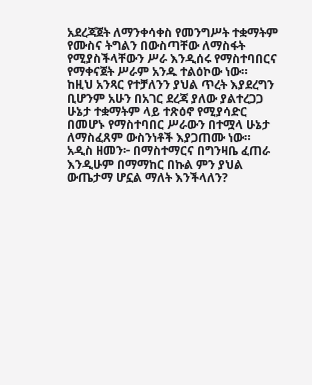አደረጃጀት ለማንቀሳቀስ የመንግሥት ተቋማትም የሙስና ትግልን በውስጣቸው ለማስፋት የሚያስችላቸውን ሥራ እንዲሰሩ የማስተባበርና የማቀናጀት ሥራም አንዱ ተልዕኮው ነው።
ከዚህ አንጻር የተቻለንን ያህል ጥረት እያደረግን ቢሆንም አሁን በአገር ደረጃ ያለው ያልተረጋጋ ሁኔታ ተቋማትም ላይ ተጽዕኖ የሚያሳድር በመሆኑ የማስተባበር ሥራውን በተሟላ ሁኔታ ለማስፈጸም ውስንነቶች እያጋጠሙ ነው።
አዲስ ዘመን፦ በማስተማርና በግንዛቤ ፈጠራ እንዲሁም በማማከር በኩል ምን ያህል ውጤታማ ሆኗል ማለት እንችላለን?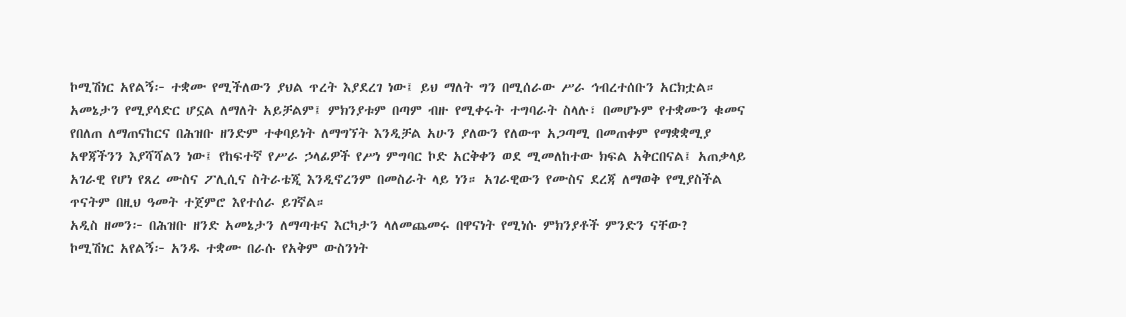ኮሚሽነር አየልኝ፦ ተቋሙ የሚችለውን ያህል ጥረት እያደረገ ነው፤ ይህ ማለት ግን በሚሰራው ሥራ ኅብረተሰቡን አርክቷል። አመኔታን የሚያሳድር ሆኗል ለማለት አይቻልም፤ ምክንያቱም በጣም ብዙ የሚቀሩት ተግባራት ስላሉ፣ በመሆኑም የተቋሙን ቁመና የበለጠ ለማጠናከርና በሕዝቡ ዘንድም ተቀባይነት ለማግኘት እንዲቻል አሁን ያለውን የለውጥ አጋጣሚ በመጠቀም የማቋቋሚያ አዋጃችንን እያሻሻልን ነው፤ የከፍተኛ የሥራ ኃላፊዎች የሥነ ምግባር ኮድ አርቅቀን ወደ ሚመለከተው ክፍል አቅርበናል፤ አጠቃላይ አገራዊ የሆነ የጸረ ሙስና ፖሊሲና ስትራቴጂ እንዲኖረንም በመስራት ላይ ነን። አገራዊውን የሙስና ደረጃ ለማወቅ የሚያስችል ጥናትም በዚህ ዓመት ተጀምሮ እየተሰራ ይገኛል።
አዲስ ዘመን፦ በሕዝቡ ዘንድ አመኔታን ለማጣቱና እርካታን ላለመጨመሩ በዋናነት የሚነሱ ምክንያቶች ምንድን ናቸው?
ኮሚሽነር አየልኝ፦ አንዱ ተቋሙ በራሱ የአቅም ውስንነት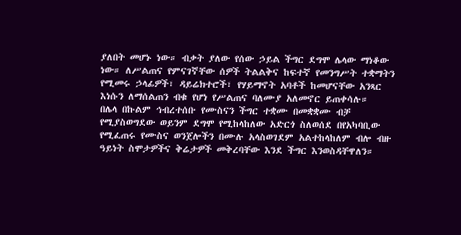ያለበት መሆኑ ነው። ብቃት ያለው የሰው ኃይል ችግር ደግሞ ሌላው ማነቆው ነው። ለሥልጠና የምናገኛቸው ሰዎች ትልልቅና ከፍተኛ የመንግሥት ተቋማትን የሚመሩ ኃላፊዎች፣ ዳይሬክተሮች፣ የሃይማኖት አባቶች ከመሆናቸው አንጻር እነሱን ለማሰልጠን ብቁ የሆነ የሥልጠና ባለሙያ አለመኖር ይጠቀሳሉ።
በሌላ በኩልም ኅብረተሰቡ የሙስናን ችግር ተቋሙ በመቋቋሙ ብቻ የሚያስወግደው ወይንም ደግሞ የሚከላከለው አድርጎ ስለወሰደ በየአካባቢው የሚፈጠሩ የሙስና ወንጀሎችን በሙሉ አላስወገደም አልተከላከለም ብሎ ብዙ ዓይነት ስሞታዎችና ቅሬታዎች መቅረባቸው እንደ ችግር እንወስዳቸዋለን።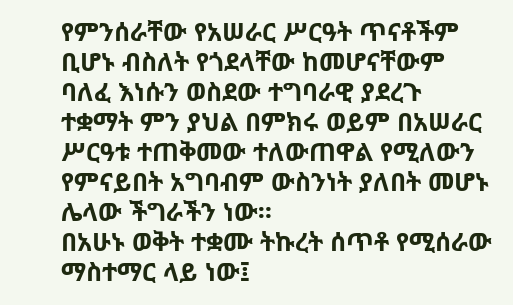የምንሰራቸው የአሠራር ሥርዓት ጥናቶችም ቢሆኑ ብስለት የጎደላቸው ከመሆናቸውም ባለፈ እነሱን ወስደው ተግባራዊ ያደረጉ ተቋማት ምን ያህል በምክሩ ወይም በአሠራር ሥርዓቱ ተጠቅመው ተለውጠዋል የሚለውን የምናይበት አግባብም ውስንነት ያለበት መሆኑ ሌላው ችግራችን ነው።
በአሁኑ ወቅት ተቋሙ ትኩረት ሰጥቶ የሚሰራው ማስተማር ላይ ነው፤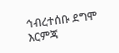ኅብረተሰቡ ደግሞ እርምጃ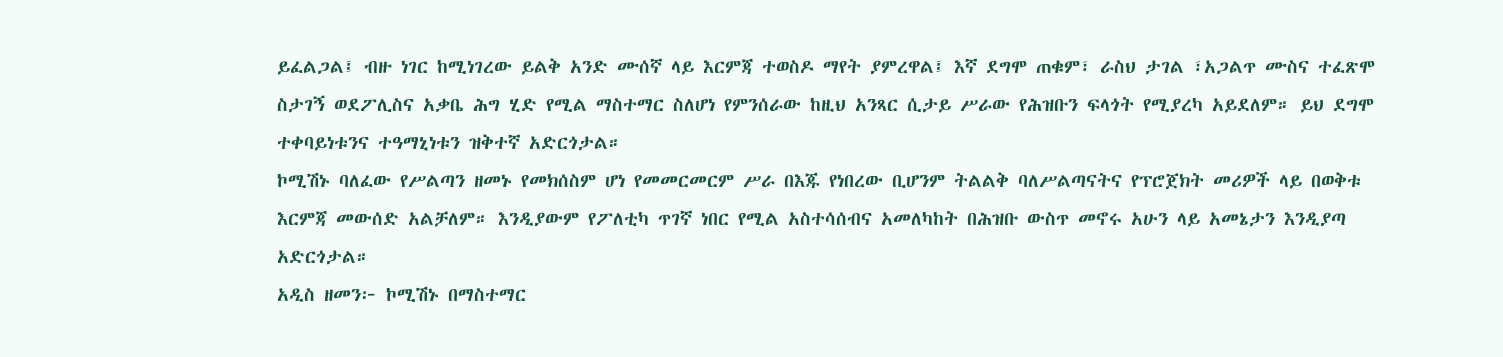ይፈልጋል፤ ብዙ ነገር ከሚነገረው ይልቅ አንድ ሙሰኛ ላይ እርምጃ ተወስዶ ማየት ያምረዋል፤ እኛ ደግሞ ጠቁም፣ ራስህ ታገል ፣አጋልጥ ሙስና ተፈጽሞ ስታገኝ ወደፖሊስና አቃቤ ሕግ ሂድ የሚል ማስተማር ስለሆነ የምንሰራው ከዚህ አንጻር ሲታይ ሥራው የሕዝቡን ፍላጎት የሚያረካ አይደለም። ይህ ደግሞ ተቀባይነቱንና ተዓማኒነቱን ዝቅተኛ አድርጎታል።
ኮሚሽኑ ባለፈው የሥልጣን ዘመኑ የመክሰስም ሆነ የመመርመርም ሥራ በእጁ የነበረው ቢሆንም ትልልቅ ባለሥልጣናትና የፕሮጀክት መሪዎች ላይ በወቅቱ እርምጃ መውሰድ አልቻለም። እንዲያውም የፖለቲካ ጥገኛ ነበር የሚል አስተሳሰብና አመለካከት በሕዝቡ ውስጥ መኖሩ አሁን ላይ አመኔታን እንዲያጣ አድርጎታል።
አዲስ ዘመን፦ ኮሚሽኑ በማስተማር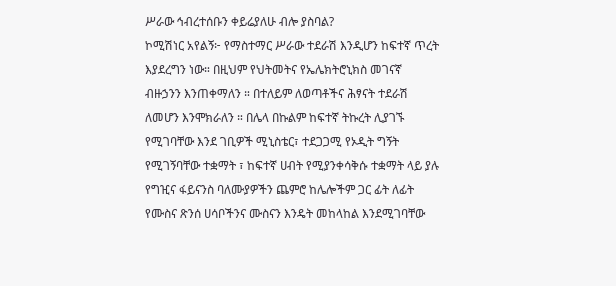ሥራው ኅብረተሰቡን ቀይሬያለሁ ብሎ ያስባል?
ኮሚሽነር አየልኝ፦ የማስተማር ሥራው ተደራሽ እንዲሆን ከፍተኛ ጥረት እያደረግን ነው። በዚህም የህትመትና የኤሌክትሮኒክስ መገናኛ ብዙኃንን እንጠቀማለን ። በተለይም ለወጣቶችና ሕፃናት ተደራሽ ለመሆን እንሞክራለን ። በሌላ በኩልም ከፍተኛ ትኩረት ሊያገኙ የሚገባቸው እንደ ገቢዎች ሚኒስቴር፣ ተደጋጋሚ የኦዲት ግኝት የሚገኝባቸው ተቋማት ፣ ከፍተኛ ሀብት የሚያንቀሳቅሱ ተቋማት ላይ ያሉ የግዢና ፋይናንስ ባለሙያዎችን ጨምሮ ከሌሎችም ጋር ፊት ለፊት የሙስና ጽንሰ ሀሳቦችንና ሙስናን እንዴት መከላከል እንደሚገባቸው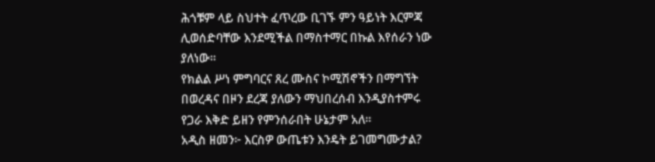ሕጎቹም ላይ ስህተት ፈጥረው ቢገኙ ምን ዓይነት እርምጃ ሊወሰድባቸው እንደሚችል በማስተማር በኩል እየሰራን ነው ያለነው።
የክልል ሥነ ምግባርና ጸረ ሙስና ኮሚሽኖችን በማግኘት በወረዳና በዞን ደረጃ ያለውን ማህበረሰብ እንዲያስተምሩ የጋራ እቅድ ይዘን የምንሰራበት ሁኔታም አለ።
አዲስ ዘመን፦ እርስዎ ውጤቱን እንዴት ይገመግሙታል?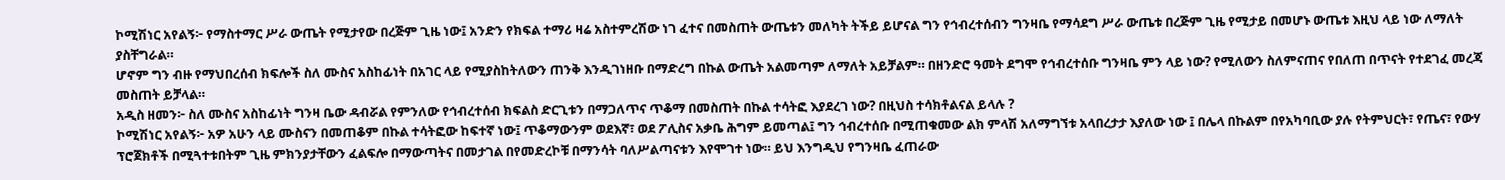ኮሚሽነር አየልኝ፦ የማስተማር ሥራ ውጤት የሚታየው በረጅም ጊዜ ነው፤ አንድን የክፍል ተማሪ ዛሬ አስተምረሽው ነገ ፈተና በመስጠት ውጤቱን መለካት ትችይ ይሆናል ግን የኅብረተሰብን ግንዛቤ የማሳደግ ሥራ ውጤቱ በረጅም ጊዜ የሚታይ በመሆኑ ውጤቱ እዚህ ላይ ነው ለማለት ያስቸግራል።
ሆኖም ግን ብዙ የማህበረሰብ ክፍሎች ስለ ሙስና አስከፊነት በአገር ላይ የሚያስከትለውን ጠንቅ እንዲገነዘቡ በማድረግ በኩል ውጤት አልመጣም ለማለት አይቻልም። በዘንድሮ ዓመት ደግሞ የኅብረተሰቡ ግንዛቤ ምን ላይ ነው? የሚለውን ስለምናጠና የበለጠ በጥናት የተደገፈ መረጃ መስጠት ይቻላል።
አዲስ ዘመን፦ ስለ ሙስና አስከፊነት ግንዛ ቤው ዳብሯል የምንለው የኅብረተሰብ ክፍልስ ድርጊቱን በማጋለጥና ጥቆማ በመስጠት በኩል ተሳትፎ እያደረገ ነው? በዚህስ ተሳክቶልናል ይላሉ ?
ኮሚሽነር አየልኝ፦ አዎ አሁን ላይ ሙስናን በመጠቆም በኩል ተሳትፎው ከፍተኛ ነው፤ ጥቆማውንም ወደእኛ፣ ወደ ፖሊስና አቃቤ ሕግም ይመጣል፤ ግን ኅብረተሰቡ በሚጠቁመው ልክ ምላሽ አለማግኘቱ አላበረታታ እያለው ነው ፤ በሌላ በኩልም በየአካባቢው ያሉ የትምህርት፣ የጤና፣ የውሃ ፕሮጀክቶች በሚጓተቱበትም ጊዜ ምክንያታቸውን ፈልፍሎ በማውጣትና በመታገል በየመድረኮቹ በማንሳት ባለሥልጣናቱን እየሞገተ ነው። ይህ እንግዲህ የግንዛቤ ፈጠራው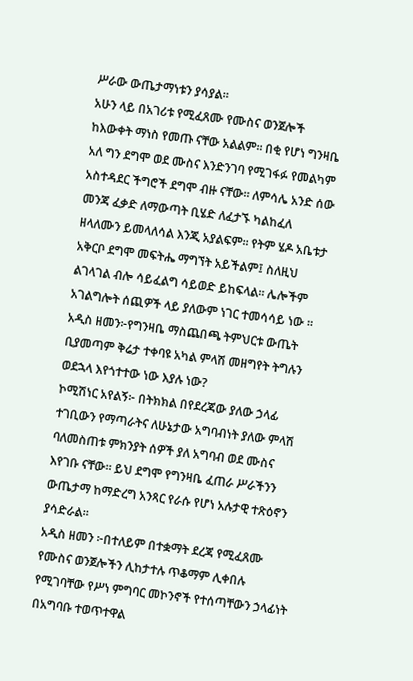ሥራው ውጤታማነቱን ያሳያል።
አሁን ላይ በአገሪቱ የሚፈጸሙ የሙስና ወንጀሎች ከእውቀት ማነስ የመጡ ናቸው አልልም። በቂ የሆነ ግንዛቤ አለ ግን ደግሞ ወደ ሙስና እንድንገባ የሚገፋፉ የመልካም አስተዳደር ችግሮች ደግሞ ብዙ ናቸው። ለምሳሌ አንድ ሰው መንጃ ፈቃድ ለማውጣት ቢሄድ ለፈታኙ ካልከፈለ ዘላለሙን ይመላለሳል እንጂ አያልፍም። የትም ሄዶ አቤቱታ አቅርቦ ደግሞ መፍትሔ ማግኘት አይችልም፤ ስለዚህ ልገላገል ብሎ ሳይፈልግ ሳይወድ ይከፍላል። ሌሎችም አገልግሎት ሰጪዎች ላይ ያለውም ነገር ተመሳሳይ ነው ።
አዲስ ዘመን፦የግንዛቤ ማስጨበጫ ትምህርቱ ውጤት ቢያመጣም ቅሬታ ተቀባዩ አካል ምላሽ መዘግየት ትግሉን ወደኋላ እየጎተተው ነው እያሉ ነው?
ኮሚሽነር አየልኝ፦ በትክክል በየደረጃው ያለው ኃላፊ ተገቢውን የማጣራትና ለሁኔታው አግባብነት ያለው ምላሽ ባለመስጠቱ ምክንያት ሰዎች ያለ አግባብ ወደ ሙስና እየገቡ ናቸው። ይህ ደግሞ የግንዛቤ ፈጠራ ሥራችንን ውጤታማ ከማድረግ አንጻር የራሱ የሆነ አሉታዊ ተጽዕኖን ያሳድራል።
አዲስ ዘመን ፦በተለይም በተቋማት ደረጃ የሚፈጸሙ የሙስና ወንጀሎችን ሊከታተሉ ጥቆማም ሊቀበሉ የሚገባቸው የሥነ ምግባር መኮንኖች የተሰጣቸውን ኃላፊነት በአግባቡ ተወጥተዋል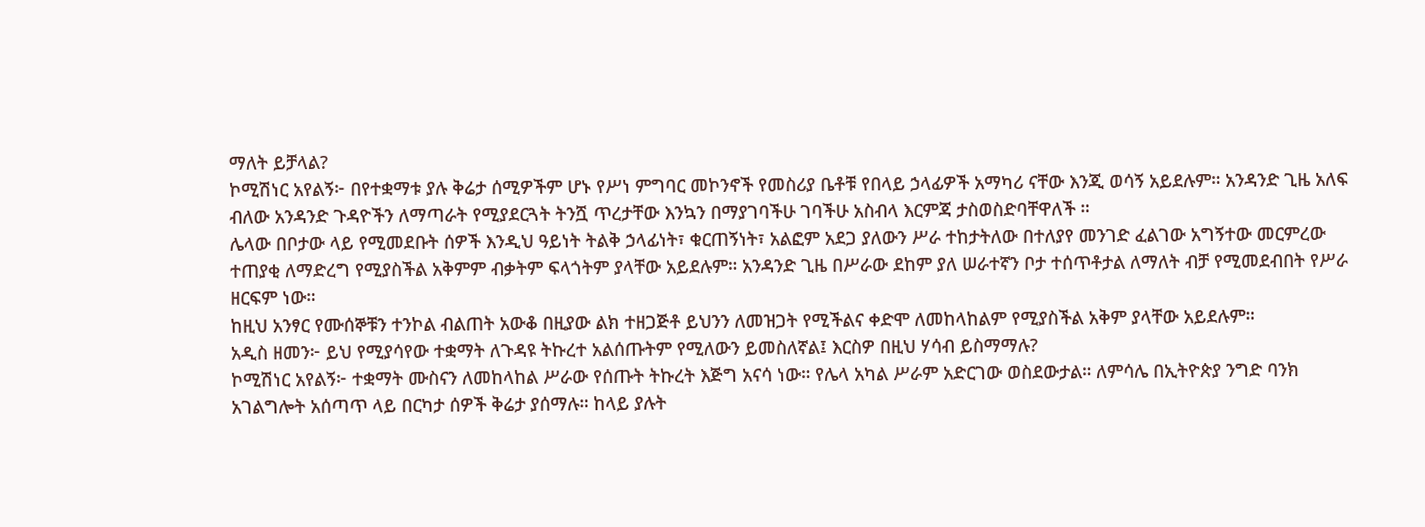ማለት ይቻላል?
ኮሚሽነር አየልኝ፦ በየተቋማቱ ያሉ ቅሬታ ሰሚዎችም ሆኑ የሥነ ምግባር መኮንኖች የመስሪያ ቤቶቹ የበላይ ኃላፊዎች አማካሪ ናቸው እንጂ ወሳኝ አይደሉም። አንዳንድ ጊዜ አለፍ ብለው አንዳንድ ጉዳዮችን ለማጣራት የሚያደርጓት ትንሿ ጥረታቸው እንኳን በማያገባችሁ ገባችሁ አስብላ እርምጃ ታስወስድባቸዋለች ።
ሌላው በቦታው ላይ የሚመደቡት ሰዎች እንዲህ ዓይነት ትልቅ ኃላፊነት፣ ቁርጠኝነት፣ አልፎም አደጋ ያለውን ሥራ ተከታትለው በተለያየ መንገድ ፈልገው አግኝተው መርምረው ተጠያቂ ለማድረግ የሚያስችል አቅምም ብቃትም ፍላጎትም ያላቸው አይደሉም። አንዳንድ ጊዜ በሥራው ደከም ያለ ሠራተኛን ቦታ ተሰጥቶታል ለማለት ብቻ የሚመደብበት የሥራ ዘርፍም ነው።
ከዚህ አንፃር የሙሰኞቹን ተንኮል ብልጠት አውቆ በዚያው ልክ ተዘጋጅቶ ይህንን ለመዝጋት የሚችልና ቀድሞ ለመከላከልም የሚያስችል አቅም ያላቸው አይደሉም።
አዲስ ዘመን፦ ይህ የሚያሳየው ተቋማት ለጉዳዩ ትኩረተ አልሰጡትም የሚለውን ይመስለኛል፤ እርስዎ በዚህ ሃሳብ ይስማማሉ?
ኮሚሽነር አየልኝ፦ ተቋማት ሙስናን ለመከላከል ሥራው የሰጡት ትኩረት እጅግ አናሳ ነው። የሌላ አካል ሥራም አድርገው ወስደውታል። ለምሳሌ በኢትዮጵያ ንግድ ባንክ አገልግሎት አሰጣጥ ላይ በርካታ ሰዎች ቅሬታ ያሰማሉ። ከላይ ያሉት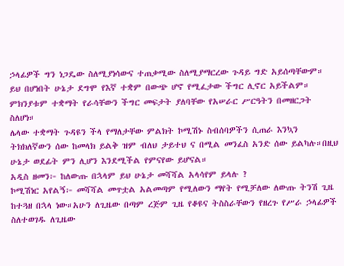ኃላፊዎች ግን ነጋዴው ስለሚያነሳውና ተጠቃሚው ስለሚያማርረው ጉዳይ ግድ አይሰጣቸውም። ይህ በሆነበት ሁኔታ ደግሞ የእኛ ተቋም በውጭ ሆኖ የሚፈታው ችግር ሊኖር አይችልም። ምክንያቱም ተቋማት የራሳቸውን ችግር መፍታት ያለባቸው የአሠራር ሥርዓትን በመዘርጋት ስለሆነ።
ሌላው ተቋማት ጉዳዩን ችላ የማለታቸው ምልክት ኮሚሽኑ ስብሰባዎችን ሲጠራ እንኳን ትክክለኛውን ሰው ከመላክ ይልቅ ዝም ብለህ ታይተህ ና በሚል መንፈስ አንድ ሰው ይልካሉ።በዚህ ሁኔታ ወደፊት ምን ሊሆን እንደሚችል የምናየው ይሆናል።
አዲስ ዘመን፦ ከለውጡ በኋላም ይህ ሁኔታ መሻሻል አላሳየም ይላሉ ?
ኮሚሽነር አየልኝ፦ መሻሻል መጥቷል አልመጣም የሚለውን ማየት የሚቻለው ለውጡ ትንሽ ጊዜ ከተጓዘ በኋላ ነው።አሁን ለጊዜው በጣም ረጅም ጊዜ የቆዩና ትስስራቸውን የዘረጉ የሥራ ኃላፊዎች ስለተወገዱ ለጊዜው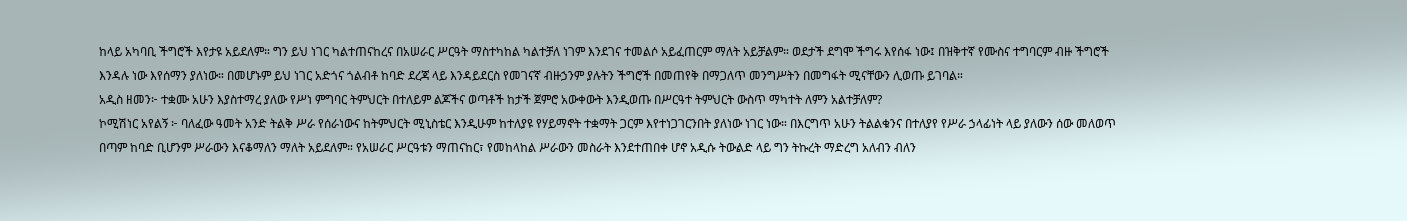ከላይ አካባቢ ችግሮች እየታዩ አይደለም። ግን ይህ ነገር ካልተጠናከረና በአሠራር ሥርዓት ማስተካከል ካልተቻለ ነገም እንደገና ተመልሶ አይፈጠርም ማለት አይቻልም። ወደታች ደግሞ ችግሩ እየሰፋ ነው፤ በዝቅተኛ የሙስና ተግባርም ብዙ ችግሮች እንዳሉ ነው እየሰማን ያለነው። በመሆኑም ይህ ነገር አድጎና ጎልብቶ ከባድ ደረጃ ላይ እንዳይደርስ የመገናኛ ብዙኃንም ያሉትን ችግሮች በመጠየቅ በማጋለጥ መንግሥትን በመግፋት ሚናቸውን ሊወጡ ይገባል።
አዲስ ዘመን፦ ተቋሙ አሁን እያስተማረ ያለው የሥነ ምግባር ትምህርት በተለይም ልጆችና ወጣቶች ከታች ጀምሮ አውቀውት እንዲወጡ በሥርዓተ ትምህርት ውስጥ ማካተት ለምን አልተቻለም?
ኮሚሽነር አየልኝ ፦ ባለፈው ዓመት አንድ ትልቅ ሥራ የሰራነውና ከትምህርት ሚኒስቴር እንዲሁም ከተለያዩ የሃይማኖት ተቋማት ጋርም እየተነጋገርንበት ያለነው ነገር ነው። በእርግጥ አሁን ትልልቁንና በተለያየ የሥራ ኃላፊነት ላይ ያለውን ሰው መለወጥ በጣም ከባድ ቢሆንም ሥራውን እናቆማለን ማለት አይደለም። የአሠራር ሥርዓቱን ማጠናከር፣ የመከላከል ሥራውን መስራት እንደተጠበቀ ሆኖ አዲሱ ትውልድ ላይ ግን ትኩረት ማድረግ አለብን ብለን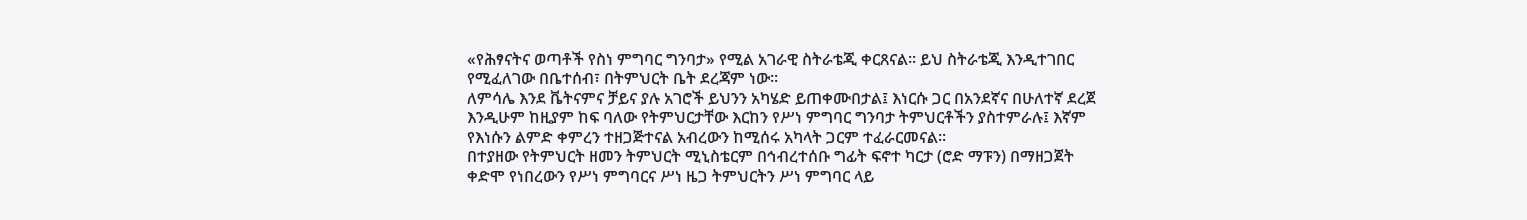«የሕፃናትና ወጣቶች የስነ ምግባር ግንባታ» የሚል አገራዊ ስትራቴጂ ቀርጸናል። ይህ ስትራቴጂ እንዲተገበር የሚፈለገው በቤተሰብ፣ በትምህርት ቤት ደረጃም ነው።
ለምሳሌ እንደ ቬትናምና ቻይና ያሉ አገሮች ይህንን አካሄድ ይጠቀሙበታል፤ እነርሱ ጋር በአንደኛና በሁለተኛ ደረጀ እንዲሁም ከዚያም ከፍ ባለው የትምህርታቸው እርከን የሥነ ምግባር ግንባታ ትምህርቶችን ያስተምራሉ፤ እኛም የእነሱን ልምድ ቀምረን ተዘጋጅተናል አብረውን ከሚሰሩ አካላት ጋርም ተፈራርመናል።
በተያዘው የትምህርት ዘመን ትምህርት ሚኒስቴርም በኅብረተሰቡ ግፊት ፍኖተ ካርታ (ሮድ ማፑን) በማዘጋጀት ቀድሞ የነበረውን የሥነ ምግባርና ሥነ ዜጋ ትምህርትን ሥነ ምግባር ላይ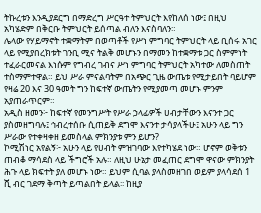ትኩረቱን እንዲያደርግ በማድረግ ሥርዓተ ትምህርት እየከለሰ ነው፤ በዚህ አካሄድም በቅርቡ ትምህርት ይሰጣል ብለን እናስባለን።
ሌላው የሃይማኖት ተቋማትም በወጣቶች የሥነ ምግባር ትምህርት ላይ ቢሰሩ አገር ላይ የሚያበረክቱት ገንቢ ሚና ትልቅ መሆኑን በማመን ከተቋማቱ ጋር ስምምነት ተፈራርመናል እነሱም የግብረ ገብና ሥነ ምግባር ትምህርት አካተው ለመስጠት ተስማምተዋል። ይህ ሥራ ምናልባትም በአጭር ጊዜ ውጤቱ የሚታይበት ባይሆም የዛሬ 20 እና 30 ዓመት ግን ከፍተኛ ውጤትን የሚያመጣ መሆኑ ምንም አያጠራጥርም።
አዲስ ዘመን፦ ከፍተኛ የመንግሥት የሥራ ኃላፊዎች ሀብታቸውን እናንተ ጋር ያስመዘግባሉ፤ ኅብረተሰቡ ሲጠይቅ ደግሞ እናንተ ታሳያላችሁ፤ አሁን ላይ ግን ሥራው የተቀዛቀዘ ይመስላል ምክንያቱ ምን ይሆን?
ኮሚሽነር አየልኝ፦ አሁን ላይ የሀብት ምዝገባው እየተካሄደ ነው። ሆኖም ወቅቱን ጠብቆ ማሳደስ ላይ ችግሮች አሉ። ለዚህ ሁኔታ መፈጠር ደግሞ ዋናው ምክንያት ሕጉ ላይ ክፍተት ያለ መሆኑ ነው። ይህም ሲባል ያላስመዘገበ ወይም ያላሳደሰ 1 ሺ ብር ገደማ ቅጣት ይጣልበት ይላል፡፡ ከዚያ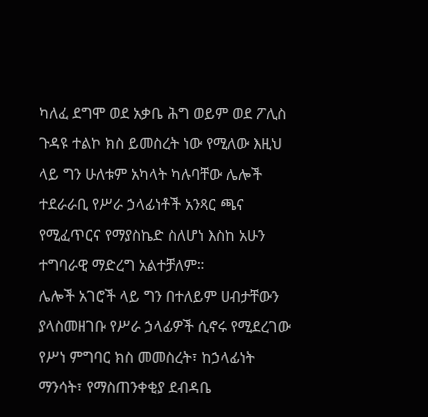ካለፈ ደግሞ ወደ አቃቤ ሕግ ወይም ወደ ፖሊስ ጉዳዩ ተልኮ ክስ ይመስረት ነው የሚለው እዚህ ላይ ግን ሁለቱም አካላት ካሉባቸው ሌሎች ተደራራቢ የሥራ ኃላፊነቶች አንጻር ጫና የሚፈጥርና የማያስኬድ ስለሆነ እስከ አሁን ተግባራዊ ማድረግ አልተቻለም።
ሌሎች አገሮች ላይ ግን በተለይም ሀብታቸውን ያላስመዘገቡ የሥራ ኃላፊዎች ሲኖሩ የሚደረገው የሥነ ምግባር ክስ መመስረት፣ ከኃላፊነት ማንሳት፣ የማስጠንቀቂያ ደብዳቤ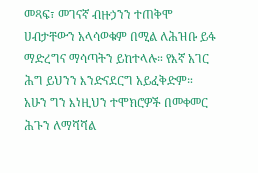መጻፍ፣ መገናኛ ብዙኃንን ተጠቅሞ ሀብታቸውን አላሳወቁም በሚል ለሕዝቡ ይፋ ማድረግና ማሳጣትን ይከተላሉ። የእኛ አገር ሕግ ይህንን እንድናደርግ አይፈቅድም። አሁን ግን እነዚህን ተሞክሮዎች በመቀመር ሕጉን ለማሻሻል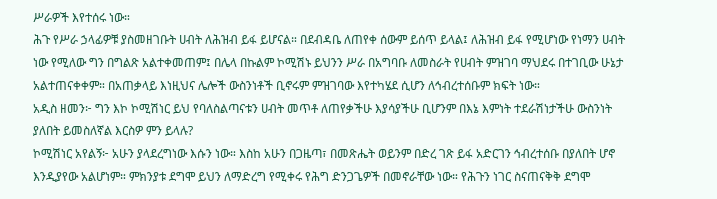ሥራዎች እየተሰሩ ነው።
ሕጉ የሥራ ኃላፊዎቹ ያስመዘገቡት ሀብት ለሕዝብ ይፋ ይሆናል። በደብዳቤ ለጠየቀ ሰውም ይሰጥ ይላል፤ ለሕዝብ ይፋ የሚሆነው የነማን ሀብት ነው የሚለው ግን በግልጽ አልተቀመጠም፤ በሌላ በኩልም ኮሚሽኑ ይህንን ሥራ በአግባቡ ለመስራት የሀብት ምዝገባ ማህደሩ በተገቢው ሁኔታ አልተጠናቀቀም። በአጠቃላይ እነዚህና ሌሎች ውስንነቶች ቢኖሩም ምዝገባው እየተካሄደ ሲሆን ለኅብረተሰቡም ክፍት ነው።
አዲስ ዘመን፦ ግን እኮ ኮሚሽነር ይህ የባለስልጣናቱን ሀብት መጥቶ ለጠየቃችሁ እያሳያችሁ ቢሆንም በእኔ እምነት ተደራሽነታችሁ ውስንነት ያለበት ይመስለኛል እርስዎ ምን ይላሉ?
ኮሚሽነር አየልኝ፦ አሁን ያላደረግነው እሱን ነው። እስከ አሁን በጋዜጣ፣ በመጽሔት ወይንም በድረ ገጽ ይፋ አድርገን ኅብረተሰቡ በያለበት ሆኖ እንዲያየው አልሆነም። ምክንያቱ ደግሞ ይህን ለማድረግ የሚቀሩ የሕግ ድንጋጌዎች በመኖራቸው ነው። የሕጉን ነገር ስናጠናቅቅ ደግሞ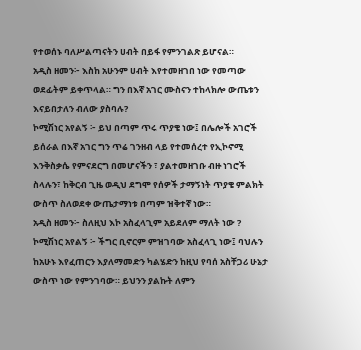የተወሰኑ ባለሥልጣናትን ሀብት በይፋ የምንገልጽ ይሆናል።
አዲስ ዘመን፦ እስከ አሁንም ሀብት እየተመዘገበ ነው የመጣው ወደፊትም ይቀጥላል። ግን በእኛ አገር ሙስናን ተከላክሎ ውጤቱን እናይበታለን ብለው ያስባሉ?
ኮሚሽነር አየልኝ ፦ ይህ በጣም ጥሩ ጥያቄ ነው፤ በሌሎች አገሮች ይሰራል በእኛ አገር ግን ጥሬ ገንዘብ ላይ የተመሰረተ የኢኮኖሚ እንቅስቃሴ የምናደርግ በመሆናችን ፣ ያልተመዘገቡ ብዙ ነገሮች ስላሉን፣ ከቅርብ ጊዜ ወዲህ ደግሞ የሰዎች ታማኝነት ጥያቄ ምልክት ውስጥ ስለወደቀ ውጤታማነቱ በጣም ዝቅተኛ ነው።
አዲስ ዘመን፦ ስለዚህ እኮ አስፈላጊም አይደለም ማለት ነው ?
ኮሚሽነር አየልኝ ፦ ችግር ቢኖርም ምዝገባው አስፈላጊ ነው፤ ባህሉን ከአሁኑ እየፈጠርን እያለማመድን ካልሄድን ከዚህ የባሰ አስቸጋሪ ሁኔታ ውስጥ ነው የምንገባው። ይህንን ያልኩት ለምን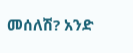መሰለሽ? አንድ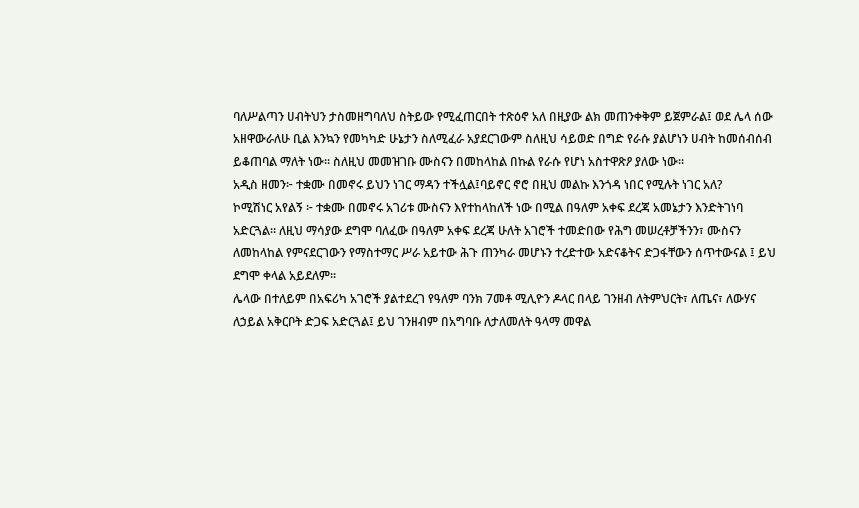ባለሥልጣን ሀብትህን ታስመዘግባለህ ስትይው የሚፈጠርበት ተጽዕኖ አለ በዚያው ልክ መጠንቀቅም ይጀምራል፤ ወደ ሌላ ሰው አዘዋውራለሁ ቢል እንኳን የመካካድ ሁኔታን ስለሚፈራ አያደርገውም ስለዚህ ሳይወድ በግድ የራሱ ያልሆነን ሀብት ከመሰብሰብ ይቆጠባል ማለት ነው። ስለዚህ መመዝገቡ ሙስናን በመከላከል በኩል የራሱ የሆነ አስተዋጽዖ ያለው ነው።
አዲስ ዘመን፦ ተቋሙ በመኖሩ ይህን ነገር ማዳን ተችሏል፤ባይኖር ኖሮ በዚህ መልኩ እንጎዳ ነበር የሚሉት ነገር አለ?
ኮሚሽነር አየልኝ ፦ ተቋሙ በመኖሩ አገሪቱ ሙስናን እየተከላከለች ነው በሚል በዓለም አቀፍ ደረጃ አመኔታን እንድትገነባ አድርጓል። ለዚህ ማሳያው ደግሞ ባለፈው በዓለም አቀፍ ደረጃ ሁለት አገሮች ተመድበው የሕግ መሠረቶቻችንን፣ ሙስናን ለመከላከል የምናደርገውን የማስተማር ሥራ አይተው ሕጉ ጠንካራ መሆኑን ተረድተው አድናቆትና ድጋፋቸውን ሰጥተውናል ፤ ይህ ደግሞ ቀላል አይደለም።
ሌላው በተለይም በአፍሪካ አገሮች ያልተደረገ የዓለም ባንክ 7መቶ ሚሊዮን ዶላር በላይ ገንዘብ ለትምህርት፣ ለጤና፣ ለውሃና ለኃይል አቅርቦት ድጋፍ አድርጓል፤ ይህ ገንዘብም በአግባቡ ለታለመለት ዓላማ መዋል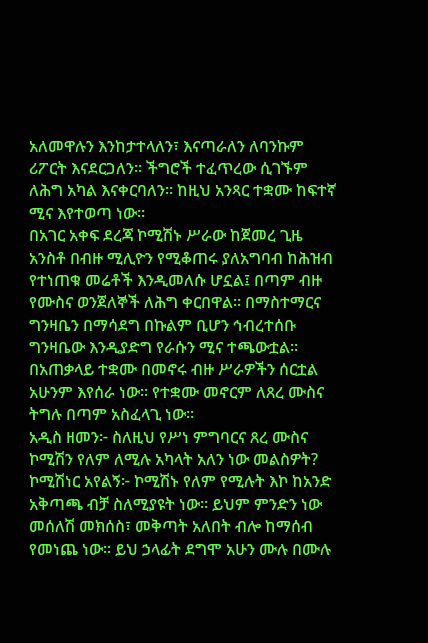አለመዋሉን እንከታተላለን፣ እናጣራለን ለባንኩም ሪፖርት እናደርጋለን። ችግሮች ተፈጥረው ሲገኙም ለሕግ አካል እናቀርባለን። ከዚህ አንጻር ተቋሙ ከፍተኛ ሚና እየተወጣ ነው።
በአገር አቀፍ ደረጃ ኮሚሽኑ ሥራው ከጀመረ ጊዜ አንስቶ በብዙ ሚሊዮን የሚቆጠሩ ያለአግባብ ከሕዝብ የተነጠቁ መሬቶች እንዲመለሱ ሆኗል፤ በጣም ብዙ የሙስና ወንጀለኞች ለሕግ ቀርበዋል። በማስተማርና ግንዛቤን በማሳደግ በኩልም ቢሆን ኅብረተሰቡ ግንዛቤው እንዲያድግ የራሱን ሚና ተጫውቷል። በአጠቃላይ ተቋሙ በመኖሩ ብዙ ሥራዎችን ሰርቷል አሁንም እየሰራ ነው። የተቋሙ መኖርም ለጸረ ሙስና ትግሉ በጣም አስፈላጊ ነው።
አዲስ ዘመን፦ ስለዚህ የሥነ ምግባርና ጸረ ሙስና ኮሚሽን የለም ለሚሉ አካላት አለን ነው መልስዎት?
ኮሚሽነር አየልኝ፦ ኮሚሽኑ የለም የሚሉት እኮ ከአንድ አቅጣጫ ብቻ ስለሚያዩት ነው። ይህም ምንድን ነው መሰለሽ መክሰስ፣ መቅጣት አለበት ብሎ ከማሰብ የመነጨ ነው። ይህ ኃላፊት ደግሞ አሁን ሙሉ በሙሉ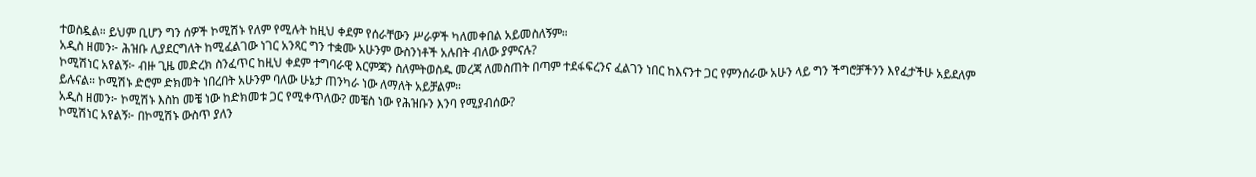ተወስዷል። ይህም ቢሆን ግን ሰዎች ኮሚሽኑ የለም የሚሉት ከዚህ ቀደም የሰራቸውን ሥራዎች ካለመቀበል አይመስለኝም።
አዲስ ዘመን፦ ሕዝቡ ሊያደርግለት ከሚፈልገው ነገር አንጻር ግን ተቋሙ አሁንም ውስንነቶች አሉበት ብለው ያምናሉ?
ኮሚሽነር አየልኝ፦ ብዙ ጊዜ መድረክ ስንፈጥር ከዚህ ቀደም ተግባራዊ እርምጃን ስለምትወስዱ መረጃ ለመስጠት በጣም ተደፋፍረንና ፈልገን ነበር ከእናንተ ጋር የምንሰራው አሁን ላይ ግን ችግሮቻችንን እየፈታችሁ አይደለም ይሉናል። ኮሚሽኑ ድሮም ድክመት ነበረበት አሁንም ባለው ሁኔታ ጠንካራ ነው ለማለት አይቻልም።
አዲስ ዘመን፦ ኮሚሽኑ እስከ መቼ ነው ከድክመቱ ጋር የሚቀጥለው? መቼስ ነው የሕዝቡን እንባ የሚያብሰው?
ኮሚሽነር አየልኝ፦ በኮሚሽኑ ውስጥ ያለን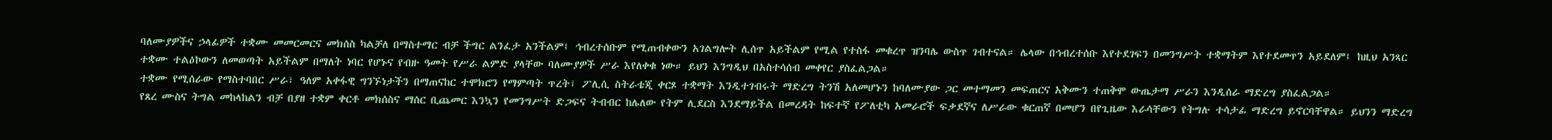ባለሙያዎችና ኃላፊዎች ተቋሙ መመርመርና መክሰስ ካልቻለ በማስተማር ብቻ ችግር ልንፈታ አንችልም፤ ኅብረተሰቡም የሚጠብቀውን አገልግሎት ሊሰጥ አይችልም የሚል የተስፋ መቁረጥ ዝንባሌ ውስጥ ገብተናል። ሌላው በኅብረተሰቡ እየተደገፍን በመንግሥት ተቋማትም እየተደመጥን አይደለም፤ ከዚህ አንጻር ተቋሙ ተልዕኮውን ለመወጣት አይችልም በማለት ነባር የሆኑና የብዙ ዓመት የሥራ ልምድ ያላቸው ባለሙያዎች ሥራ እየለቀቁ ነው። ይህን እንግዲህ በአስተሳሰብ መቀየር ያስፈልጋል።
ተቋሙ የሚሰራው የማስተባበር ሥራ፣ ዓለም አቀፋዊ ግንኙነታችን በማጠናከር ተሞክሮን የማምጣት ጥረት፣ ፖሊሲ ስትራቴጂ ቀርጾ ተቋማት እንዲተገብሩት ማድረግ ትንሽ አለመሆኑን ከባለሙያው ጋር መተማመን መፍጠርና አቅሙን ተጠቅሞ ውጤታማ ሥራን እንዲሰራ ማድረግ ያስፈልጋል።
የጸረ ሙስና ትግል መከላከልን ብቻ በያዘ ተቋም ቀርቶ መክሰስና ማሰር ቢጨመር እንኳን የመንግሥት ድጋፍና ትብብር ከሌለው የትም ሊደርስ እንደማይችል በመረዳት ከፍተኛ የፖለቲካ አመራሮች ፍቃደኛና ለሥራው ቁርጠኛ በመሆን በየጊዜው እራሳቸውን የትግሉ ተሳታፊ ማድረግ ይኖርባቸዋል። ይህንን ማድረግ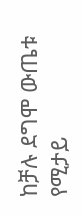ከቻሉ ደግሞ ውጤቱ የሚታይ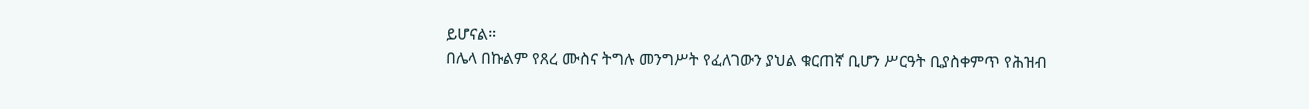ይሆናል።
በሌላ በኩልም የጸረ ሙስና ትግሉ መንግሥት የፈለገውን ያህል ቁርጠኛ ቢሆን ሥርዓት ቢያስቀምጥ የሕዝብ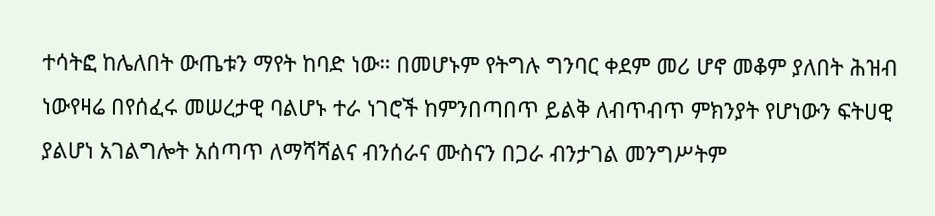ተሳትፎ ከሌለበት ውጤቱን ማየት ከባድ ነው። በመሆኑም የትግሉ ግንባር ቀደም መሪ ሆኖ መቆም ያለበት ሕዝብ ነውየዛሬ በየሰፈሩ መሠረታዊ ባልሆኑ ተራ ነገሮች ከምንበጣበጥ ይልቅ ለብጥብጥ ምክንያት የሆነውን ፍትሀዊ ያልሆነ አገልግሎት አሰጣጥ ለማሻሻልና ብንሰራና ሙስናን በጋራ ብንታገል መንግሥትም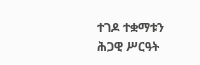ተገዶ ተቋማቱን ሕጋዊ ሥርዓት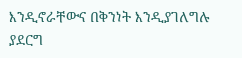እንዲኖራቸውና በቅንነት እንዲያገለግሉ ያደርግ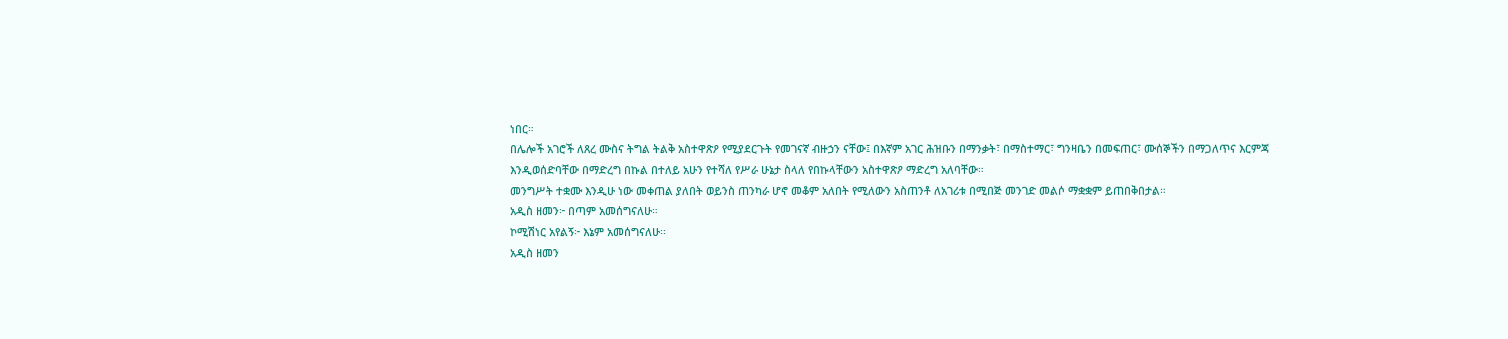ነበር።
በሌሎች አገሮች ለጸረ ሙስና ትግል ትልቅ አስተዋጽዖ የሚያደርጉት የመገናኛ ብዙኃን ናቸው፤ በእኛም አገር ሕዝቡን በማንቃት፣ በማስተማር፣ ግንዛቤን በመፍጠር፣ ሙሰኞችን በማጋለጥና እርምጃ እንዲወሰድባቸው በማድረግ በኩል በተለይ አሁን የተሻለ የሥራ ሁኔታ ስላለ የበኩላቸውን አስተዋጽዖ ማድረግ አለባቸው።
መንግሥት ተቋሙ እንዲሁ ነው መቀጠል ያለበት ወይንስ ጠንካራ ሆኖ መቆም አለበት የሚለውን አስጠንቶ ለአገሪቱ በሚበጅ መንገድ መልሶ ማቋቋም ይጠበቅበታል።
አዲስ ዘመን፦ በጣም አመሰግናለሁ።
ኮሚሽነር አየልኝ፦ እኔም አመሰግናለሁ፡፡
አዲስ ዘመን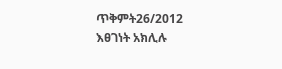ጥቅምት26/2012
እፀገነት አክሊሉ